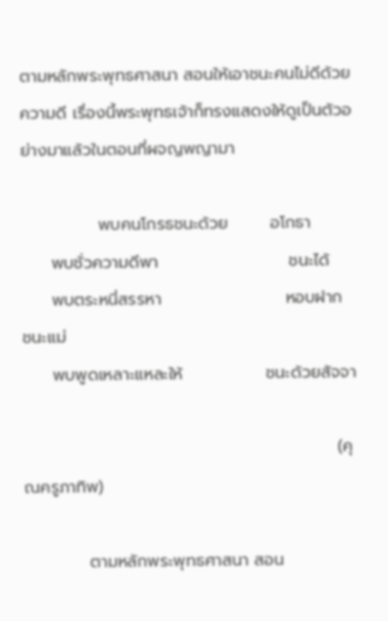ตามหลักพระพุทธศาสนา สอนให้เอาชนะคนไม่ดีด้วยความดี เรื่องนี้พระพุทธเจ้าก็ทรงแสดงให้ดูเป็นตัวอย่างมาแล้วในตอนที่ผจญพญามา

             พบคนโกรธชนะด้วย       อโกธา
     พบชั่วความดีพา                      ชนะได้
     พบตระหนี่สรรหา                     หอบฝาก  ชนะแม่
     พบพูดเหลาะแหละให้              ชนะด้วยสัจจา

                                                     (คุณครูภาทิพ)

           ตามหลักพระพุทธศาสนา สอน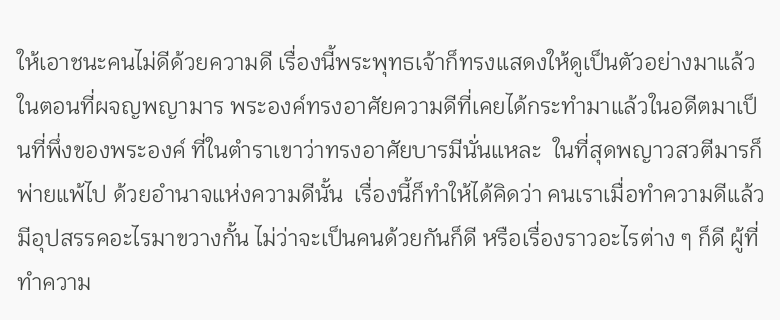ให้เอาชนะคนไม่ดีด้วยความดี เรื่องนี้พระพุทธเจ้าก็ทรงแสดงให้ดูเป็นตัวอย่างมาแล้วในตอนที่ผจญพญามาร พระองค์ทรงอาศัยความดีที่เคยได้กระทำมาแล้วในอดีตมาเป็นที่พึ่งของพระองค์ ที่ในตำราเขาว่าทรงอาศัยบารมีนั่นแหละ  ในที่สุดพญาวสวตีมารก็พ่ายแพ้ไป ด้วยอำนาจแห่งความดีนั้น  เรื่องนี้ก็ทำให้ได้คิดว่า คนเราเมื่อทำความดีแล้วมีอุปสรรคอะไรมาขวางกั้น ไม่ว่าจะเป็นคนด้วยกันก็ดี หรือเรื่องราวอะไรต่าง ๆ ก็ดี ผู้ที่ทำความ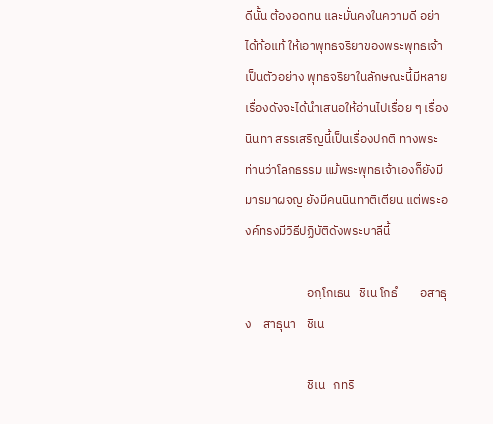ดีนั้น ต้องอดทน และมั่นคงในความดี อย่าได้ท้อแท้ ให้เอาพุทธจริยาของพระพุทธเจ้าเป็นตัวอย่าง พุทธจริยาในลักษณะนี้มีหลายเรื่องดังจะได้นำเสนอให้อ่านไปเรื่อย ๆ เรื่องนินทา สรรเสริญนี้เป็นเรื่องปกติ ทางพระท่านว่าโลกธรรม แม้พระพุทธเจ้าเองก็ยังมีมารมาผจญ ยังมีคนนินทาติเตียน แต่พระองค์ทรงมีวิธีปฏิบัติดังพระบาลีนี้

                      อกฺโกเธน   ชิเน โกธํ        อสาธุง    สาธุนา    ชิเน

                      ชิเน   กทริ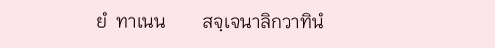ยํ  ทาเนน        สจฺเจนาลิกวาทินํ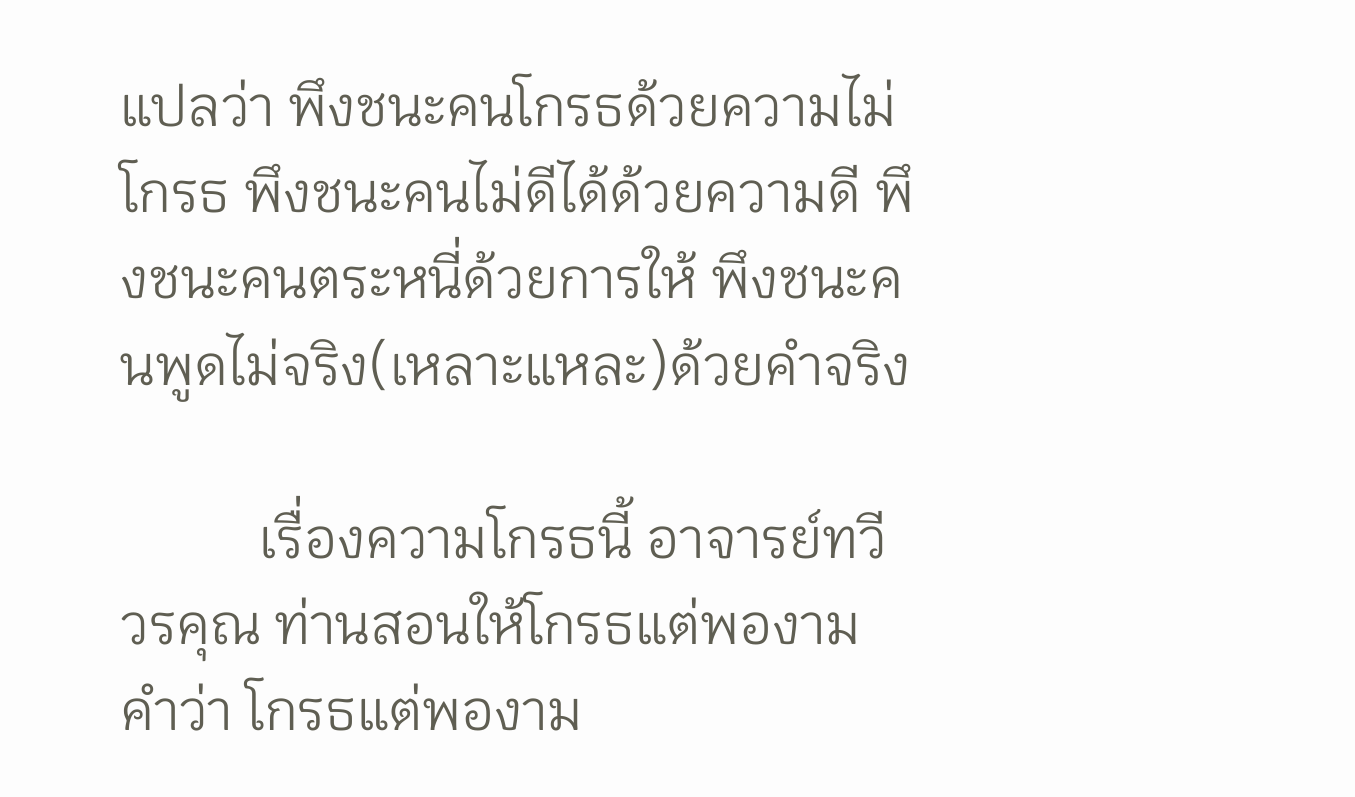แปลว่า พึงชนะคนโกรธด้วยความไม่โกรธ พึงชนะคนไม่ดีได้ด้วยความดี พึงชนะคนตระหนี่ด้วยการให้ พึงชนะคนพูดไม่จริง(เหลาะแหละ)ด้วยคำจริง

          เรื่องความโกรธนี้ อาจารย์ทวี วรคุณ ท่านสอนให้โกรธแต่พองาม  คำว่า โกรธแต่พองาม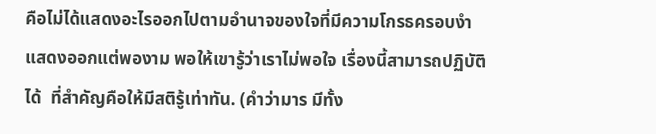คือไม่ได้แสดงอะไรออกไปตามอำนาจของใจที่มีความโกรธครอบงำ แสดงออกแต่พองาม พอให้เขารู้ว่าเราไม่พอใจ เรื่องนี้สามารถปฏิบัติได้  ที่สำคัญคือให้มีสติรู้เท่าทัน. (คำว่ามาร มีทั้ง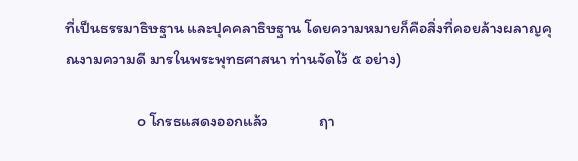ที่เป็นธรรมาธิษฐาน และปุคคลาธิษฐาน โดยความหมายก็คือสิ่งที่คอยล้างผลาญคุณงามความดี มารในพระพุทธศาสนา ท่านจัดไว้ ๕ อย่าง)

                    ๐ โกรธแสดงออกแล้ว              ฤา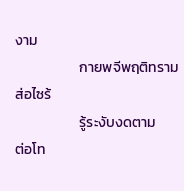งาม
                    กายพจีพฤติทราม                    ส่อไซร้
                    รู้ระงับงดตาม                            ต่อโท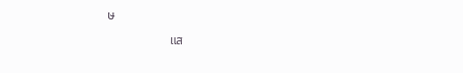ษ
                    แส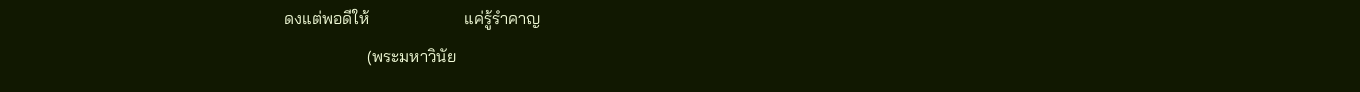ดงแต่พอดีให้                       แค่รู้รำคาญ
                    (พระมหาวินัย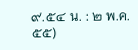๙.๕๔ น. : ๒ พ.ค. ๕๕)